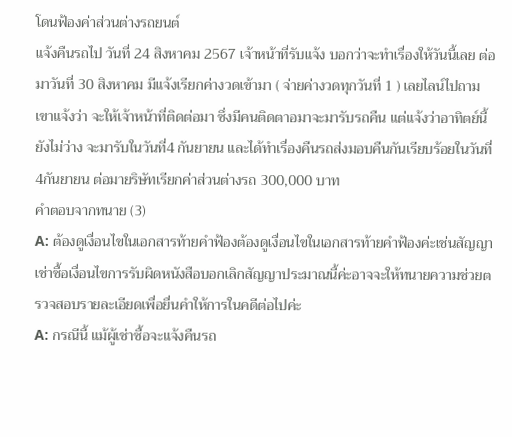โดนฟ้องค่าส่วนต่างรถยนต์
แจ้งคืนรถไป วันที่ 24 สิงหาคม 2567 เจ้าหน้าที่รับแจ้ง บอกว่าจะทำเรื่องให้วันนี้เลย ต่อมาวันที่ 30 สิงหาคม มีแจ้งเรียกค่างวดเข้ามา ( จ่ายค่างวดทุกวันที่ 1 ) เลยไลน์ไปถาม เขาแจ้งว่า จะให้เจ้าหน้าที่ติดต่อมา ซึ่งมีคนติดตาอมาจะมารับรถคืน แต่แจ้งว่าอาทิตย์นี้ยังไม่ว่าง จะมารับในวันที่4 กันยายน และได้ทำเรื่องคืนรถส่งมอบคืนกันเรียบร้อยในวันที่4กันยายน ต่อมายริษัทเรียกค่าส่วนต่างรถ 300,000 บาท
คำตอบจากทนาย (3)
A: ต้องดูเงื่อนไขในเอกสารท้ายคำฟ้องต้องดูเงื่อนไขในเอกสารท้ายคำฟ้องค่ะเช่นสัญญาเช่าซื้อเงื่อนไขการรับผิดหนังสือบอกเลิกสัญญาประมาณนี้ค่ะอาจจะให้ทนายความช่วยตรวจสอบรายละเอียดเพื่อยื่นคำให้การในคดีต่อไปค่ะ
A: กรณีนี้ แม้ผู้เช่าซื้อจะแจ้งคืนรถ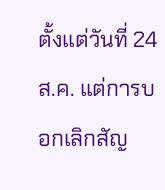ตั้งแต่วันที่ 24 ส.ค. แต่การบอกเลิกสัญ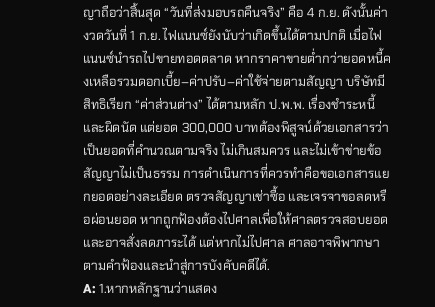ญาถือว่าสิ้นสุด “วันที่ส่งมอบรถคืนจริง” คือ 4 ก.ย. ดังนั้นค่างวดวันที่ 1 ก.ย. ไฟแนนซ์ยังนับว่าเกิดขึ้นได้ตามปกติ เมื่อไฟแนนซ์นำรถไปขายทอดตลาด หากราคาขายต่ำกว่ายอดหนี้คงเหลือรวมดอกเบี้ย–ค่าปรับ–ค่าใช้จ่ายตามสัญญา บริษัทมีสิทธิเรียก “ค่าส่วนต่าง” ได้ตามหลัก ป.พ.พ. เรื่องชำระหนี้และผิดนัด แต่ยอด 300,000 บาทต้องพิสูจน์ด้วยเอกสารว่าเป็นยอดที่คำนวณตามจริง ไม่เกินสมควร และไม่เข้าข่ายข้อสัญญาไม่เป็นธรรม การดำเนินการที่ควรทำคือขอเอกสารแยกยอดอย่างละเอียด ตรวจสัญญาเช่าซื้อ และเจรจาขอลดหรือผ่อนยอด หากถูกฟ้องต้องไปศาลเพื่อให้ศาลตรวจสอบยอดและอาจสั่งลดภาระได้ แต่หากไม่ไปศาล ศาลอาจพิพากษาตามคำฟ้องและนำสู่การบังคับคดีได้.
A: 1.หากหลักฐานว่าแสดง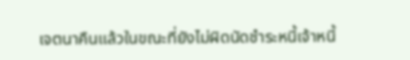เจตนาคืนแล้วในขณะที่ยังไม่ผิดนัดชำระหนี้เจ้าหนี้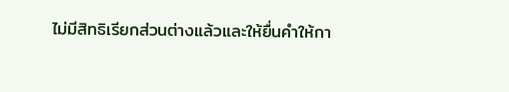ไม่มีสิทธิเรียกส่วนต่างแล้วและให้ยื่นคำให้กา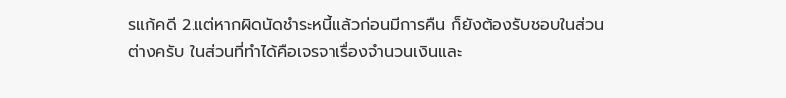รแก้คดี 2.แต่หากผิดนัดชำระหนี้แล้วก่อนมีการคืน ก็ยังต้องรับชอบในส่วนต่างครับ ในส่วนที่ทำได้คือเจรจาเรื่องจำนวนเงินและ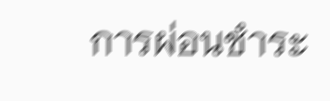การผ่อนชำระ